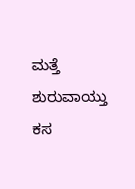ಮತ್ತೆ ಶುರುವಾಯ್ತು ಕಸ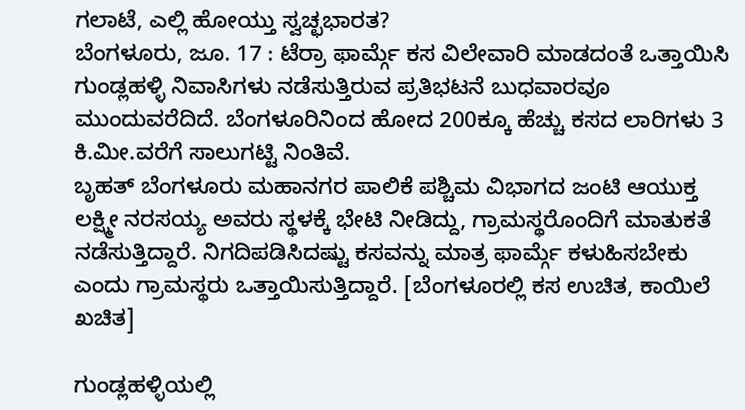ಗಲಾಟೆ, ಎಲ್ಲಿ ಹೋಯ್ತು ಸ್ವಚ್ಛಭಾರತ?
ಬೆಂಗಳೂರು, ಜೂ. 17 : ಟೆರ್ರಾ ಫಾರ್ಮ್ಗೆ ಕಸ ವಿಲೇವಾರಿ ಮಾಡದಂತೆ ಒತ್ತಾಯಿಸಿ ಗುಂಡ್ಲಹಳ್ಳಿ ನಿವಾಸಿಗಳು ನಡೆಸುತ್ತಿರುವ ಪ್ರತಿಭಟನೆ ಬುಧವಾರವೂ ಮುಂದುವರೆದಿದೆ. ಬೆಂಗಳೂರಿನಿಂದ ಹೋದ 200ಕ್ಕೂ ಹೆಚ್ಚು ಕಸದ ಲಾರಿಗಳು 3 ಕಿ.ಮೀ.ವರೆಗೆ ಸಾಲುಗಟ್ಟಿ ನಿಂತಿವೆ.
ಬೃಹತ್ ಬೆಂಗಳೂರು ಮಹಾನಗರ ಪಾಲಿಕೆ ಪಶ್ಚಿಮ ವಿಭಾಗದ ಜಂಟಿ ಆಯುಕ್ತ ಲಕ್ಷ್ಮೀ ನರಸಯ್ಯ ಅವರು ಸ್ಥಳಕ್ಕೆ ಭೇಟಿ ನೀಡಿದ್ದು, ಗ್ರಾಮಸ್ಥರೊಂದಿಗೆ ಮಾತುಕತೆ ನಡೆಸುತ್ತಿದ್ದಾರೆ. ನಿಗದಿಪಡಿಸಿದಷ್ಟು ಕಸವನ್ನು ಮಾತ್ರ ಫಾರ್ಮ್ಗೆ ಕಳುಹಿಸಬೇಕು ಎಂದು ಗ್ರಾಮಸ್ಥರು ಒತ್ತಾಯಿಸುತ್ತಿದ್ದಾರೆ. [ಬೆಂಗಳೂರಲ್ಲಿ ಕಸ ಉಚಿತ, ಕಾಯಿಲೆ ಖಚಿತ]

ಗುಂಡ್ಲಹಳ್ಳಿಯಲ್ಲಿ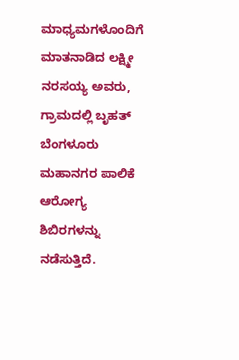ಮಾಧ್ಯಮಗಳೊಂದಿಗೆ ಮಾತನಾಡಿದ ಲಕ್ಷ್ಮೀ ನರಸಯ್ಯ ಅವರು, ಗ್ರಾಮದಲ್ಲಿ ಬೃಹತ್ ಬೆಂಗಳೂರು ಮಹಾನಗರ ಪಾಲಿಕೆ ಆರೋಗ್ಯ ಶಿಬಿರಗಳನ್ನು ನಡೆಸುತ್ತಿದೆ.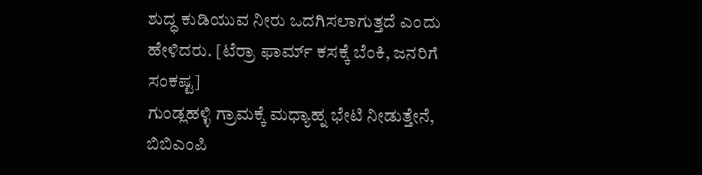ಶುದ್ಧ ಕುಡಿಯುವ ನೀರು ಒದಗಿಸಲಾಗುತ್ತದೆ ಎಂದು ಹೇಳಿದರು. [ಟೆರ್ರಾ ಫಾರ್ಮ್ ಕಸಕ್ಕೆ ಬೆಂಕಿ, ಜನರಿಗೆ ಸಂಕಷ್ಟ]
ಗುಂಡ್ಲಹಳ್ಳಿ ಗ್ರಾಮಕ್ಕೆ ಮಧ್ಯಾಹ್ನ ಭೇಟಿ ನೀಡುತ್ತೇನೆ, ಬಿಬಿಎಂಪಿ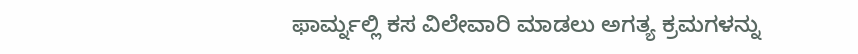ಫಾರ್ಮ್ನಲ್ಲಿ ಕಸ ವಿಲೇವಾರಿ ಮಾಡಲು ಅಗತ್ಯ ಕ್ರಮಗಳನ್ನು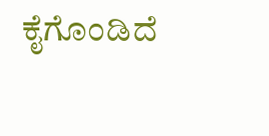ಕೈಗೊಂಡಿದೆ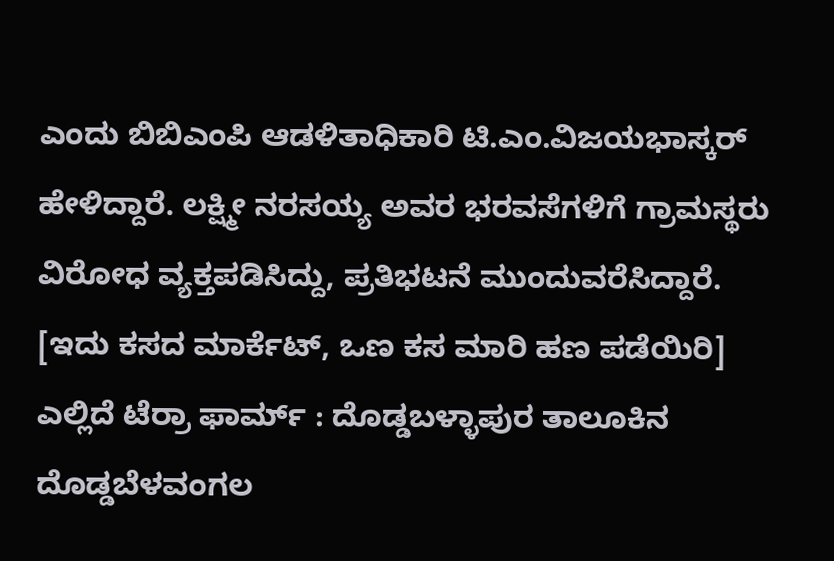ಎಂದು ಬಿಬಿಎಂಪಿ ಆಡಳಿತಾಧಿಕಾರಿ ಟಿ.ಎಂ.ವಿಜಯಭಾಸ್ಕರ್ ಹೇಳಿದ್ದಾರೆ. ಲಕ್ಷ್ಮೀ ನರಸಯ್ಯ ಅವರ ಭರವಸೆಗಳಿಗೆ ಗ್ರಾಮಸ್ಥರು ವಿರೋಧ ವ್ಯಕ್ತಪಡಿಸಿದ್ದು, ಪ್ರತಿಭಟನೆ ಮುಂದುವರೆಸಿದ್ದಾರೆ. [ಇದು ಕಸದ ಮಾರ್ಕೆಟ್, ಒಣ ಕಸ ಮಾರಿ ಹಣ ಪಡೆಯಿರಿ]
ಎಲ್ಲಿದೆ ಟೆರ್ರಾ ಫಾರ್ಮ್ : ದೊಡ್ಡಬಳ್ಳಾಪುರ ತಾಲೂಕಿನ ದೊಡ್ಡಬೆಳವಂಗಲ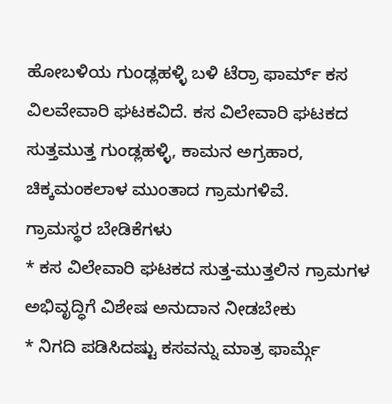ಹೋಬಳಿಯ ಗುಂಡ್ಲಹಳ್ಳಿ ಬಳಿ ಟೆರ್ರಾ ಫಾರ್ಮ್ ಕಸ ವಿಲವೇವಾರಿ ಘಟಕವಿದೆ. ಕಸ ವಿಲೇವಾರಿ ಘಟಕದ ಸುತ್ತಮುತ್ತ ಗುಂಡ್ಲಹಳ್ಳಿ, ಕಾಮನ ಅಗ್ರಹಾರ, ಚಿಕ್ಕಮಂಕಲಾಳ ಮುಂತಾದ ಗ್ರಾಮಗಳಿವೆ.
ಗ್ರಾಮಸ್ಥರ ಬೇಡಿಕೆಗಳು
* ಕಸ ವಿಲೇವಾರಿ ಘಟಕದ ಸುತ್ತ-ಮುತ್ತಲಿನ ಗ್ರಾಮಗಳ ಅಭಿವೃದ್ಧಿಗೆ ವಿಶೇಷ ಅನುದಾನ ನೀಡಬೇಕು
* ನಿಗದಿ ಪಡಿಸಿದಷ್ಟು ಕಸವನ್ನು ಮಾತ್ರ ಫಾರ್ಮ್ಗೆ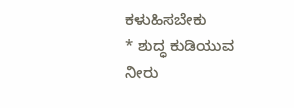ಕಳುಹಿಸಬೇಕು
* ಶುದ್ಧ ಕುಡಿಯುವ ನೀರು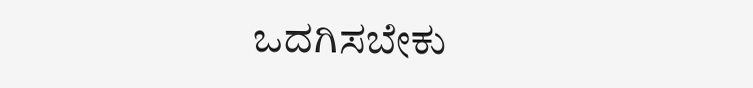ಒದಗಿಸಬೇಕು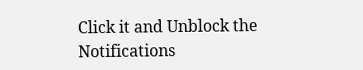Click it and Unblock the Notifications